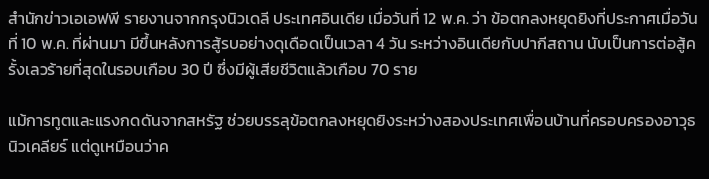สำนักข่าวเอเอฟพี รายงานจากกรุงนิวเดลี ประเทศอินเดีย เมื่อวันที่ 12 พ.ค. ว่า ข้อตกลงหยุดยิงที่ประกาศเมื่อวันที่ 10 พ.ค. ที่ผ่านมา มีขึ้นหลังการสู้รบอย่างดุเดือดเป็นเวลา 4 วัน ระหว่างอินเดียกับปากีสถาน นับเป็นการต่อสู้ครั้งเลวร้ายที่สุดในรอบเกือบ 30 ปี ซึ่งมีผู้เสียชีวิตแล้วเกือบ 70 ราย

แม้การทูตและแรงกดดันจากสหรัฐ ช่วยบรรลุข้อตกลงหยุดยิงระหว่างสองประเทศเพื่อนบ้านที่ครอบครองอาวุธนิวเคลียร์ แต่ดูเหมือนว่าค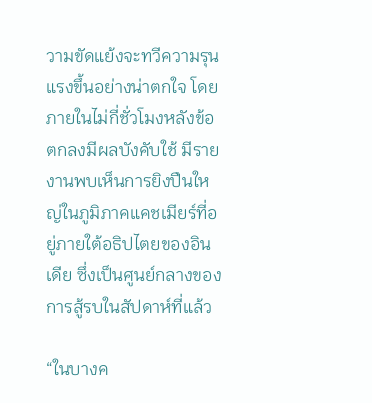วามขัดแย้งจะทวีความรุนแรงขึ้นอย่างน่าตกใจ โดยภายในไม่กี่ชั่วโมงหลังข้อตกลงมีผลบังคับใช้ มีรายงานพบเห็นการยิงปืนใหญ่ในภูมิภาคแคชเมียร์ที่อยู่ภายใต้อธิปไตยของอินเดีย ซึ่งเป็นศูนย์กลางของการสู้รบในสัปดาห์ที่แล้ว

“ในบางค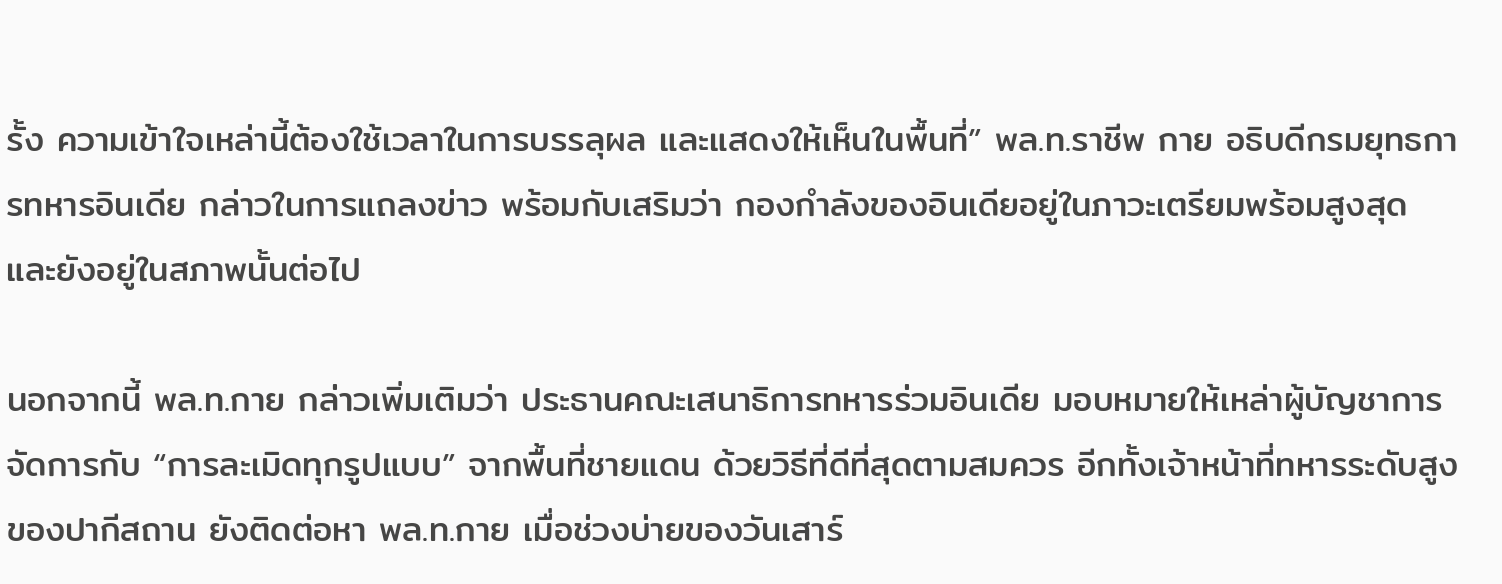รั้ง ความเข้าใจเหล่านี้ต้องใช้เวลาในการบรรลุผล และแสดงให้เห็นในพื้นที่” พล.ท.ราชีพ กาย อธิบดีกรมยุทธการทหารอินเดีย กล่าวในการแถลงข่าว พร้อมกับเสริมว่า กองกำลังของอินเดียอยู่ในภาวะเตรียมพร้อมสูงสุด และยังอยู่ในสภาพนั้นต่อไป

นอกจากนี้ พล.ท.กาย กล่าวเพิ่มเติมว่า ประธานคณะเสนาธิการทหารร่วมอินเดีย มอบหมายให้เหล่าผู้บัญชาการจัดการกับ “การละเมิดทุกรูปแบบ” จากพื้นที่ชายแดน ด้วยวิธีที่ดีที่สุดตามสมควร อีกทั้งเจ้าหน้าที่ทหารระดับสูงของปากีสถาน ยังติดต่อหา พล.ท.กาย เมื่อช่วงบ่ายของวันเสาร์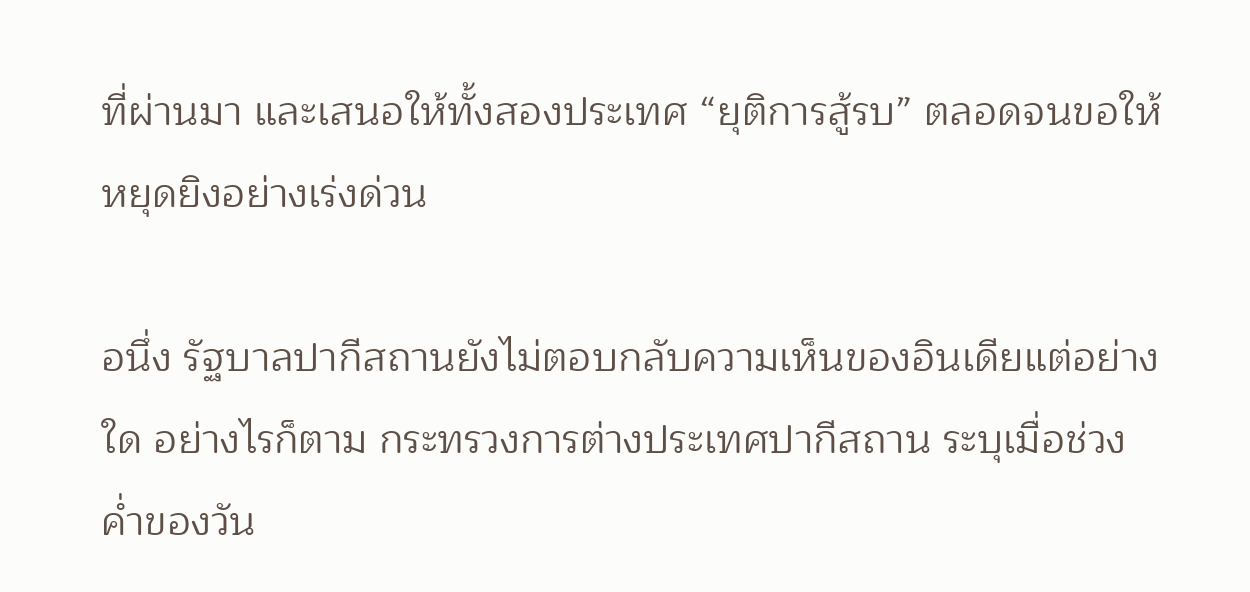ที่ผ่านมา และเสนอให้ทั้งสองประเทศ “ยุติการสู้รบ” ตลอดจนขอให้หยุดยิงอย่างเร่งด่วน

อนึ่ง รัฐบาลปากีสถานยังไม่ตอบกลับความเห็นของอินเดียแต่อย่างใด อย่างไรก็ตาม กระทรวงการต่างประเทศปากีสถาน ระบุเมื่อช่วงค่ำของวัน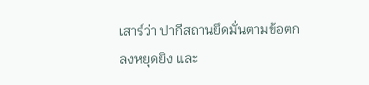เสาร์ว่า ปากีสถานยึดมั่นตามข้อตกลงหยุดยิง และ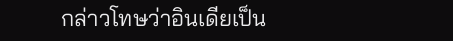กล่าวโทษว่าอินเดียเป็น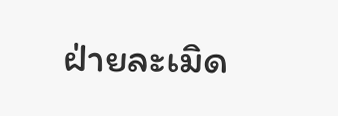ฝ่ายละเมิด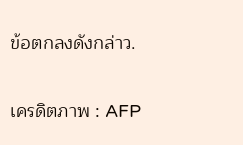ข้อตกลงดังกล่าว.

เครดิตภาพ : AFP